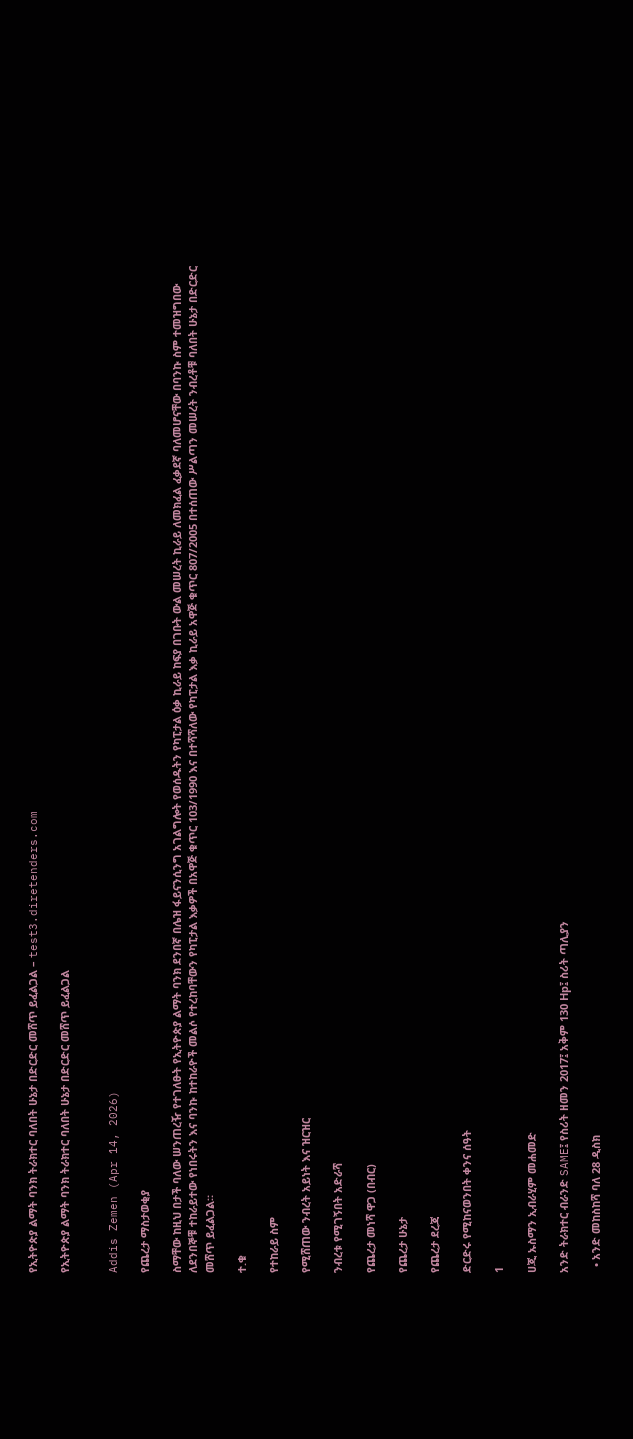የኢትዮጵያ ልማት ባንክ ትራክተር ባለበት ሁኔታ በድርድር መሸጥ ይፈልጋል – test3.diretenders.com

የኢትዮጵያ ልማት ባንክ ትራክተር ባለበት ሁኔታ በድርድር መሸጥ ይፈልጋል


Addis Zemen (Apr 14, 2026)

የጨረታ ማስታወቂያ

ስማቸው ከዚህ በታች ባለው ሠንጠረዥ የተገለፁት የኢትዮጵያ ልማት ባንክ ደንበኛ በሌዝ ፋይናንሲንግ አገልግሎት የወሰዱትን የካፒታል ዕቃ ኪራይ ከፍያ በገቡት ውል መሠረት ኪራይ ለመክፈል ፈቃደኛ ባለመሆናቸው በባንኩ ስም ተመዝግበው ለደንበኞቹ ተከራይተው የነበሩትን እና ባንኩ ከተከራዮች መልሶ የተረከባቸውን የካፒታል እቃዎች በአዋጅ ቁጥር 103/1990 እና በተሻሻለው የካፒታል እቃ ኪራይ አዋጅ ቁጥር 807/2005 በተሰጠው ሥልጣን መሠረት ንብረቶቹ ባለበት ሁኔታ በድርድር መሸጥ ይፈልጋል።

ተ.ቁ

የተከራይ ስም

የሚሸጠው ንብረት አይነት እና ዝርዝር

ንብረቱ የሚገኝበት አድራሻ

የጨረታ መነሻ ዋጋ (በብር)

የጨረታ ሁኔታ

የጨረታ ደረጃ

ድርድሩ የሚከናወንበት ቀንና ሰዓት

1

ሀጂ ኡስማን ኢብራሂም መሐመድ

አንድ ትራክተር ብራንድ SAME፤ የስሪት ዘመን 2017፤ አቅም 130 Hp፤ ስሪት ጣሊያን

  • አንድ መከስከሻ ባለ 28 ዲስክ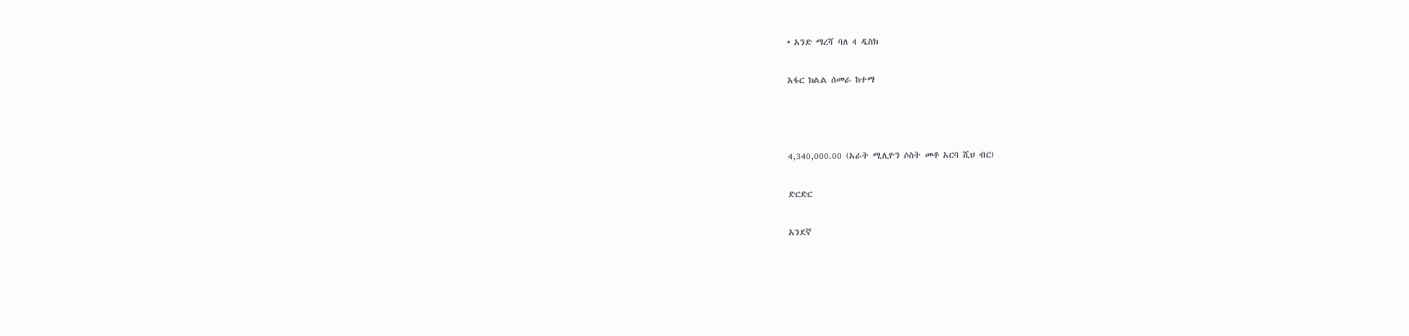• አንድ ማረሻ ባለ 4 ዲስክ

አፋር ክልል ሰመራ ከተማ



4,340,000.00 (አራት ሚሊዮን ሶስት መቶ አርባ ሺህ ብር)

ድርድር

አንደኛ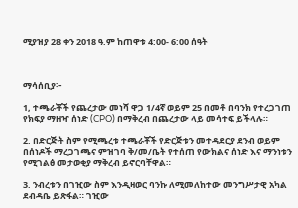ሚያዝያ 28 ቀን 2018 ዓ.ም ከጠዋቱ 4:00- 6:00 ሰዓት



ማሳሰቢያ፦

1, ተጫራቾች የጨረታው መነሻ ዋጋ 1/4ኛ ወይም 25 በመቶ በባንክ የተረጋገጠ የክፍያ ማዘዣ ሰነድ (CPO) በማቅረብ በጨረታው ላይ መሳተፍ ይችላሉ።

2. በድርጅት ስም የሚጫረቱ ተጫራቾች የድርጅቱን መተዳደርያ ደንብ ወይም በሰነዶች ማረጋገጫና ምዝገባ ቅ/መ/ቤት የተሰጠ የውክልና ሰነድ እና ማንነቱን የሚገልፅ መታወቂያ ማቅረብ ይኖርባቸዋል።

3. ንብረቱን በገዢው ስም እንዲዛወር ባንኩ ለሚመለከተው መንግሥታዊ አካል ደብዳቤ ይጽፋል። ገዢው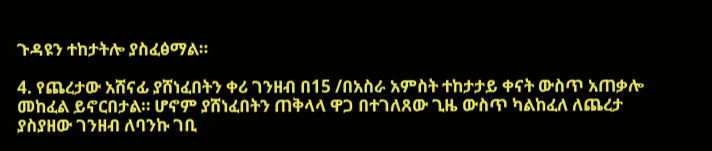ጉዳዩን ተከታትሎ ያስፈፅማል።

4. የጨረታው አሸናፊ ያሸነፈበትን ቀሪ ገንዘብ በ15 /በአስራ አምስት ተከታታይ ቀናት ውስጥ አጠቃሎ መከፈል ይኖርበታል። ሆኖም ያሸነፈበትን ጠቅላላ ዋጋ በተገለጸው ጊዜ ውስጥ ካልከፈለ ለጨረታ ያስያዘው ገንዘብ ለባንኩ ገቢ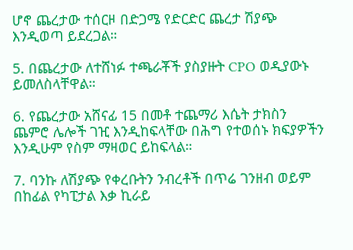ሆኖ ጨረታው ተሰርዞ በድጋሜ የድርድር ጨረታ ሽያጭ እንዲወጣ ይደረጋል።

5. በጨረታው ለተሸነፉ ተጫራቾች ያስያዙት CPO ወዲያውኑ ይመለስላቸዋል።

6. የጨረታው አሸናፊ 15 በመቶ ተጨማሪ እሴት ታክስን ጨምሮ ሌሎች ገዢ እንዲከፍላቸው በሕግ የተወሰኑ ክፍያዎችን እንዲሁም የስም ማዛወር ይከፍላል።

7. ባንኩ ለሽያጭ የቀረቡትን ንብረቶች በጥሬ ገንዘብ ወይም በከፊል የካፒታል እቃ ኪራይ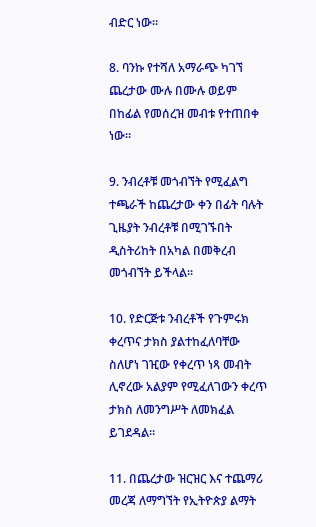ብድር ነው።

8. ባንኩ የተሻለ አማራጭ ካገኘ ጨረታው ሙሉ በሙሉ ወይም በከፊል የመሰረዝ መብቱ የተጠበቀ ነው።

9. ንብረቶቹ መጎብኘት የሚፈልግ ተጫራች ከጨረታው ቀን በፊት ባሉት ጊዜያት ንብረቶቹ በሚገኙበት ዲስትሪከት በአካል በመቅረብ መጎብኘት ይችላል።

10. የድርጅቱ ንብረቶች የጉምሩክ ቀረጥና ታክስ ያልተከፈለባቸው ስለሆነ ገዢው የቀረጥ ነጻ መብት ሊኖረው አልያም የሚፈለገውን ቀረጥ ታክስ ለመንግሥት ለመክፈል ይገደዳል።

11. በጨረታው ዝርዝር እና ተጨማሪ መረጃ ለማግኘት የኢትዮጵያ ልማት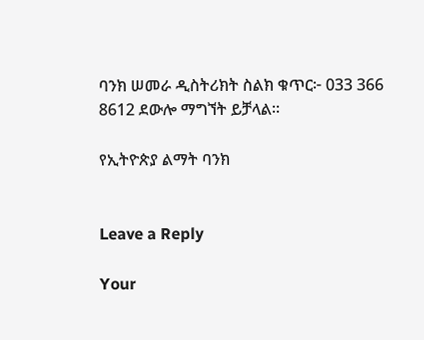ባንክ ሠመራ ዲስትሪክት ስልክ ቁጥር፦ 033 366 8612 ደውሎ ማግኘት ይቻላል።

የኢትዮጵያ ልማት ባንክ


Leave a Reply

Your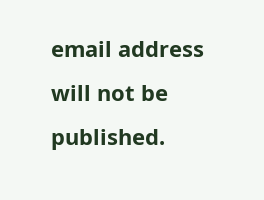email address will not be published.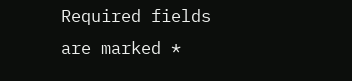Required fields are marked *